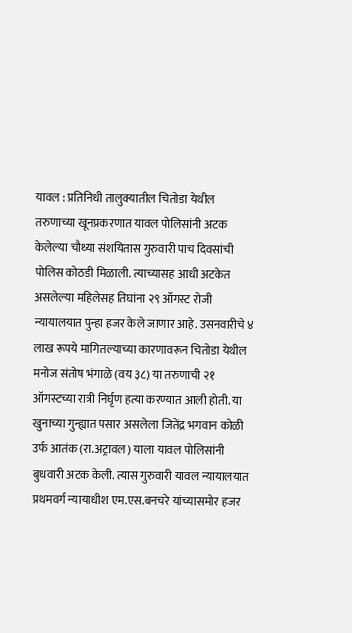यावल : प्रतिनिधी तालुक्यातील चितोडा येथील तरुणाच्या खूनप्रकरणात यावल पोलिसांनी अटक केलेल्या चौथ्या संशयितास गुरुवारी पाच दिवसांची पोलिस कोठडी मिळाली. त्याच्यासह आधी अटकेत असलेल्या महिलेसह तिघांना २९ ऑगस्ट रोजी न्यायालयात पुन्हा हजर केले जाणार आहे. उसनवारीचे ४ लाख रूपये मागितल्याच्या कारणावरून चितोडा येथील मनोज संतोष भंगाळे (वय ३८) या तरुणाची २१ ऑगस्टच्या रात्री निर्घृण हत्या करण्यात आली होती. या खुनाच्या गुन्ह्यात पसार असलेला जितेंद्र भगवान कोळी उर्फ आतंक (रा.अट्रावल) याला यावल पोलिसांनी बुधवारी अटक केली. त्यास गुरुवारी यावल न्यायालयात प्रथमवर्ग न्यायाधीश एम.एस.बनचरे यांच्यासमोर हजर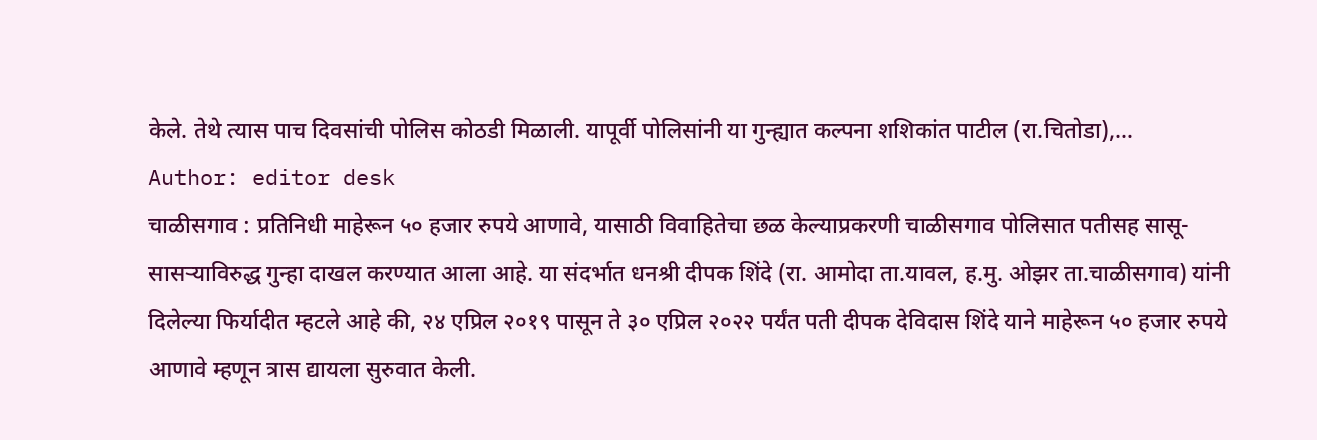केले. तेथे त्यास पाच दिवसांची पोलिस कोठडी मिळाली. यापूर्वी पोलिसांनी या गुन्ह्यात कल्पना शशिकांत पाटील (रा.चितोडा),…
Author: editor desk
चाळीसगाव : प्रतिनिधी माहेरून ५० हजार रुपये आणावे, यासाठी विवाहितेचा छळ केल्याप्रकरणी चाळीसगाव पोलिसात पतीसह सासू-सासऱ्याविरुद्ध गुन्हा दाखल करण्यात आला आहे. या संदर्भात धनश्री दीपक शिंदे (रा. आमोदा ता.यावल, ह.मु. ओझर ता.चाळीसगाव) यांनी दिलेल्या फिर्यादीत म्हटले आहे की, २४ एप्रिल २०१९ पासून ते ३० एप्रिल २०२२ पर्यंत पती दीपक देविदास शिंदे याने माहेरून ५० हजार रुपये आणावे म्हणून त्रास द्यायला सुरुवात केली.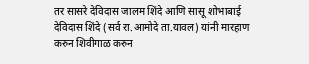तर सासरे देविदास जालम शिंदे आणि सासू शोभाबाई देविदास शिंदे (सर्व रा.आमोदे ता.यावल) यांनी मारहाण करुन शिवीगाळ करुन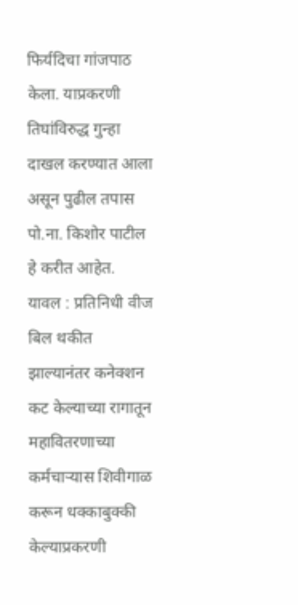फिर्यदिचा गांजपाठ केला. याप्रकरणी तिघांविरुद्ध गुन्हा दाखल करण्यात आला असून पुढील तपास पो.ना. किशोर पाटील हे करीत आहेत.
यावल : प्रतिनिधी वीज बिल थकीत झाल्यानंतर कनेक्शन कट केल्याच्या रागातून महावितरणाच्या कर्मचाऱ्यास शिवीगाळ करून धक्काबुक्की केल्याप्रकरणी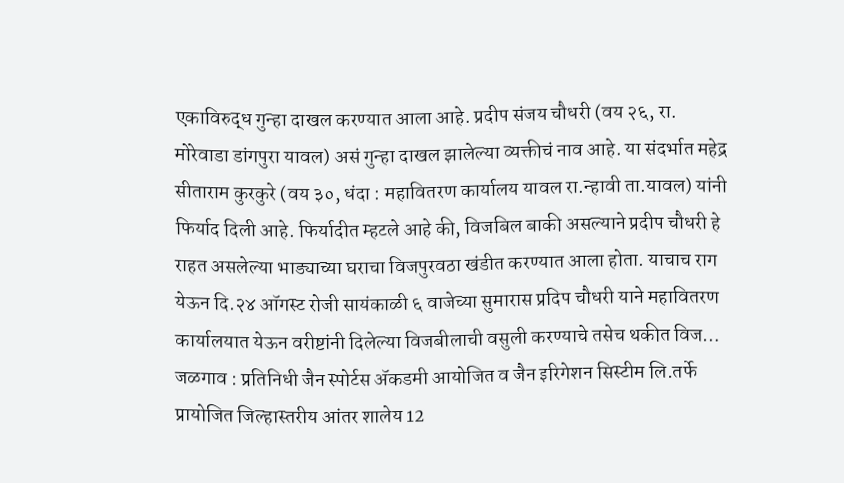एकाविरुद्ध गुन्हा दाखल करण्यात आला आहे. प्रदीप संजय चौधरी (वय २६, रा. मोरेवाडा डांगपुरा यावल) असं गुन्हा दाखल झालेल्या व्यक्तीचं नाव आहे. या संदर्भात महेद्र सीताराम कुरकुरे (वय ३०, धंदा : महावितरण कार्यालय यावल रा.न्हावी ता.यावल) यांनी फिर्याद दिली आहे. फिर्यादीत म्हटले आहे की, विजबिल बाकी असल्याने प्रदीप चौधरी हे राहत असलेल्या भाड्याच्या घराचा विजपुरवठा खंडीत करण्यात आला होता. याचाच राग येऊन दि.२४ ऑगस्ट रोजी सायंकाळी ६ वाजेच्या सुमारास प्रदिप चौधरी याने महावितरण कार्यालयात येऊन वरीष्टांनी दिलेल्या विजबीलाची वसुली करण्याचे तसेच थकीत विज…
जळगाव : प्रतिनिधी जैन स्पोर्टस ॲकडमी आयोजित व जैन इरिगेशन सिस्टीम लि.तर्फे प्रायोजित जिल्हास्तरीय आंतर शालेय 12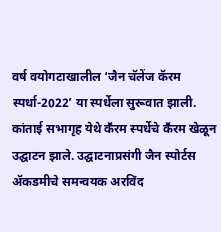वर्ष वयोगटाखालील ‘जैन चॅलेंज कॅरम स्पर्धा-2022’ या स्पर्धेला सुरूवात झाली. कांताई सभागृह येथे कॕरम स्पर्धेचे कॕरम खेळून उद्घाटन झाले. उद्घाटनाप्रसंगी जैन स्पोर्टस ॲकडमीचे समन्वयक अरविंद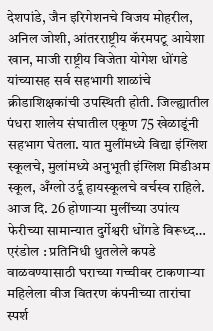देशपांडे, जैन इरिगेशनचे विजय मोहरील, अनिल जोशी, आंतरराष्ट्रीय कॅरमपटू आयेशा खान, माजी राष्ट्रीय विजेता योगेश धोंगडे यांच्यासह सर्व सहभागी शाळांचे क्रीडाशिक्षकांची उपस्थिती होती. जिल्ह्यातील पंधरा शालेय संघातील एकूण 75 खेळाडूंनी सहभाग घेतला. यात मुलींमध्ये विद्या इंग्लिश स्कूलचे, मुलांमध्ये अनुभूती इंग्लिश मिडीअम स्कूल, अँग्लो उर्दू हायस्कूलचे वर्चस्व राहिले. आज दि. 26 होणाऱ्या मुलींच्या उपांत्य फेरीच्या सामान्यात दुर्गेश्वरी धोंगडे विरूध्द…
एरंडोल : प्रतिनिधी धुतलेले कपडे वाळवण्यासाठी घराच्या गच्चीवर टाकणाऱ्या महिलेला वीज वितरण कंपनीच्या तारांचा स्पर्श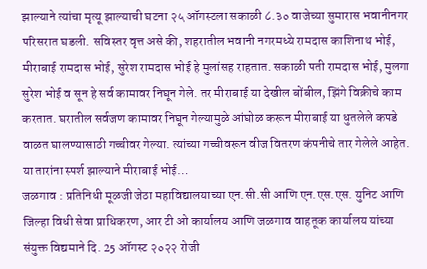झाल्याने त्यांचा मृत्यू झाल्याची घटना २५ ऑगस्टला सकाळी ८.३० वाजेच्या सुमारास भवानीनगर परिसरात घडली. सविस्तर वृत्त असे की, शहरातील भवानी नगरमध्ये रामदास काशिनाथ भोई, मीराबाई रामदास भोई, सुरेश रामदास भोई हे मुलांसह राहतात. सकाळी पती रामदास भोई, मुलगा सुरेश भोई व सून हे सर्व कामावर निघून गेले. तर मीराबाई या देखील बोंबील, झिंगे विक्रीचे काम करतात. घरातील सर्वजण कामावर निघून गेल्यामुळे आंघोळ करून मीराबाई या धुतलेले कपडे वाळत घालण्यासाठी गच्चीवर गेल्या. त्यांच्या गच्चीवरून वीज वितरण कंपनीचे तार गेलेले आहेत. या तारांना स्पर्श झाल्याने मीराबाई भोई…
जळगाव : प्रतिनिधी मूळजी जेठा महाविद्यालयाच्या एन.सी.सी आणि एन.एस.एस. युनिट आणि जिल्हा विधी सेवा प्राधिकरण, आर टी ओ कार्यालय आणि जळगाव वाहतूक कार्यालय यांच्या संयुक्त विद्यमाने दि. 25 ऑगस्ट २०२२ रोजी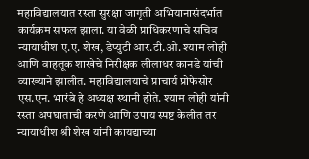महाविद्यालयात रस्ता सुरक्षा जागृती अभियानासंदर्भात कार्यक्रम सफल झाला. या वेळी प्राधिकरणाचे सचिव न्यायाधीश ए.ए. शेख, डेप्युटी आर.टी.ओ. श्याम लोही आणि वाहतूक शाखेचे निरीक्षक लीलाधर कानडे यांची व्याख्याने झालीत. महाविद्यालयाचे प्राचार्य प्रोफेसोर एस.एन. भारंबे हे अध्यक्ष स्थानी होते. श्याम लोही यांनी रस्ता अपघाताची करणे आणि उपाय स्पष्ट केलीत तर न्यायाधीश श्री शेख यांनी कायद्याच्या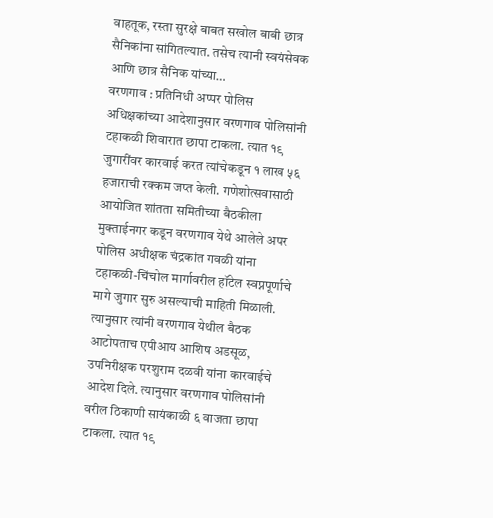वाहतूक, रस्ता सुरक्षे बाबत सखोल बाबी छात्र सैनिकांना सांगितल्यात. तसेच त्यानी स्वयंसेवक आणि छात्र सैनिक यांच्या…
वरणगाव : प्रतिनिधी अप्पर पोलिस अधिक्षकांच्या आदेशानुसार वरणगाव पोलिसांनी टहाकळी शिवारात छापा टाकला. त्यात १९ जुगारींवर कारवाई करत त्यांचेकडून १ लाख ५६ हजाराची रक्कम जप्त केली. गणेशोत्सवासाठी आयोजित शांतता समितीच्या बैठकीला मुक्ताईनगर कडून वरणगाव येथे आलेले अपर पोलिस अधीक्षक चंद्रकांत गवळी यांना टहाकळी-चिंचोल मार्गावरील हॉटेल स्वप्नपूर्णाचे मागे जुगार सुरु असल्याची माहिती मिळाली. त्यानुसार त्यांनी वरणगाव येथील बैठक आटोपताच एपीआय आशिष अडसूळ, उपनिरीक्षक परशुराम दळवी यांना कारवाईचे आदेश दिले. त्यानुसार वरणगाव पोलिसांनी वरील ठिकाणी सायंकाळी ६ वाजता छापा टाकला. त्यात १९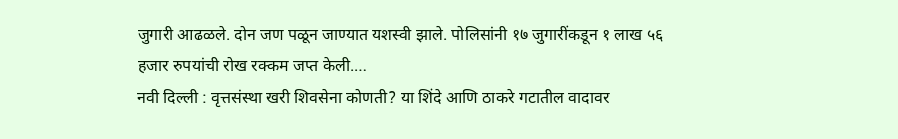जुगारी आढळले. दोन जण पळून जाण्यात यशस्वी झाले. पोलिसांनी १७ जुगारींकडून १ लाख ५६ हजार रुपयांची रोख रक्कम जप्त केली.…
नवी दिल्ली : वृत्तसंस्था खरी शिवसेना कोणती? या शिंदे आणि ठाकरे गटातील वादावर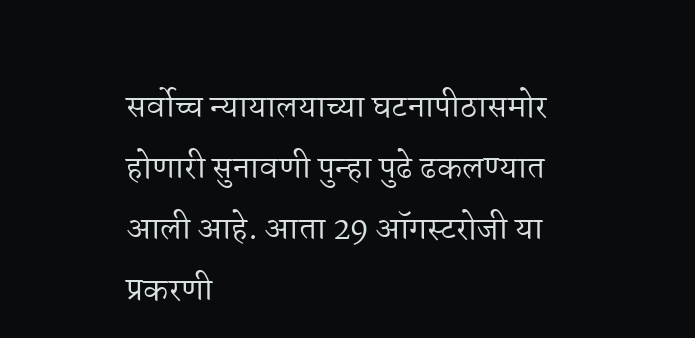सर्वोच्च न्यायालयाच्या घटनापीठासमोर होणारी सुनावणी पुन्हा पुढे ढकलण्यात आली आहे. आता 29 ऑगस्टरोजी या प्रकरणी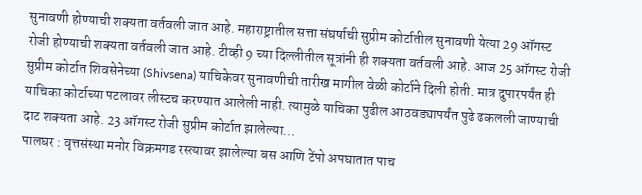सुनावणी होण्याची शक्यता वर्तवली जात आहे. महाराष्ट्रातील सत्ता संघर्षाची सुप्रीम कोर्टातील सुनावणी येत्या 29 ऑगस्ट रोजी होण्याची शक्यता वर्तवली जात आहे. टीव्ही 9 च्या दिल्लीतील सूत्रांनी ही शक्यता वर्तवली आहे. आज 25 ऑगस्ट रोजी सुप्रीम कोर्टात शिवसेनेच्या (Shivsena) याचिकेवर सुनावणीची तारीख मागील वेळी कोर्टाने दिली होती. मात्र दुपारपर्यंत ही याचिका कोर्टाच्या पटलावर लीस्टच करण्यात आलेली नाही. त्यामुळे याचिका पुढील आठवड्यापर्यंत पुढे ढकलली जाण्याची दाट शक्यता आहे. 23 ऑगस्ट रोजी सुप्रीम कोर्टात झालेल्या…
पालघर : वृत्तसंस्था मनोर विक्रमगड रस्त्यावर झालेल्या बस आणि टेंपो अपघातात पाच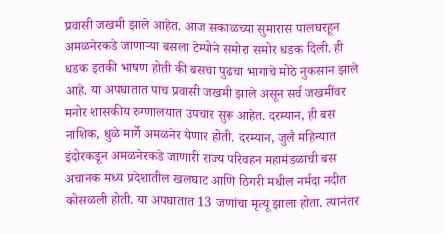प्रवासी जखमी झाले आहेत. आज सकाळच्या सुमारास पालघरहून अमळनेरकडे जाणाऱ्या बसला टेम्पोने समोरा समोर धडक दिली. ही धडक इतकी भाषण होती की बसचा पुढचा भागाचे मोठे नुकसान झाले आहे. या अपघातात पाच प्रवासी जखमी झाले असून सर्व जखमींवर मनोर शासकीय रुग्णालयात उपचार सुरू आहेत. दरम्यान, ही बस नाशिक, धुळे मार्गे अमळनेर येणार होती. दरम्यान, जुलै महिन्यात इंदोरकडून अमळनेरकडे जाणारी राज्य परिवहन महामंडळाची बस अचानक मध्य प्रदेशातील खलघाट आणि ठिगरी मधील नर्मदा नदीत कोसळली होती. या अपघातात 13 जणांचा मृत्यू झाला होता. त्यानंतर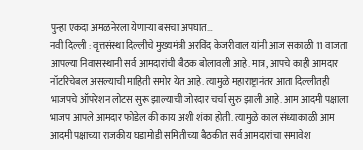पुन्हा एकदा अमळनेरला येणाऱ्या बसचा अपघात…
नवी दिल्ली : वृत्तसंस्था दिल्लीचे मुख्यमंत्री अरविंद केजरीवाल यांनी आज सकाळी 11 वाजता आपल्या निवासस्थानी सर्व आमदारांची बैठक बोलावली आहे. मात्र, आपचे काही आमदार नॉटरिचेबल असल्याची माहिती समोर येत आहे. त्यामुळे महाराष्ट्रानंतर आता दिल्लीतही भाजपचे ऑपरेशन लोटस सुरू झाल्याची जोरदार चर्चा सुरु झाली आहे. आम आदमी पक्षाला भाजप आपले आमदार फोडेल की काय अशी शंका होती. त्यामुळे काल संध्याकाळी आम आदमी पक्षाच्या राजकीय घडामोडी समितीच्या बैठकीत सर्व आमदारांचा समावेश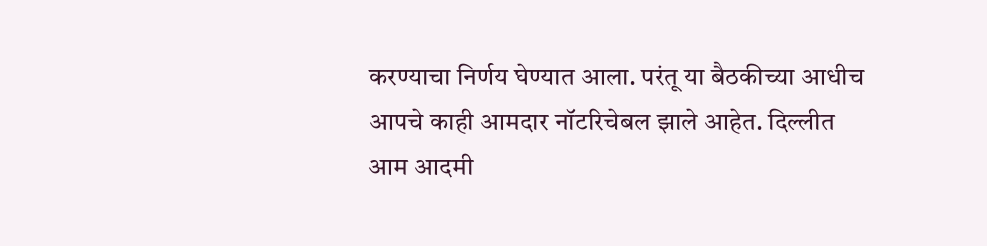करण्याचा निर्णय घेण्यात आला. परंतू या बैठकीच्या आधीच आपचे काही आमदार नॉटरिचेबल झाले आहेत. दिल्लीत आम आदमी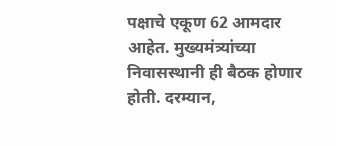पक्षाचे एकूण 62 आमदार आहेत. मुख्यमंत्र्यांच्या निवासस्थानी ही बैठक होणार होती. दरम्यान,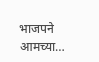भाजपने आमच्या…